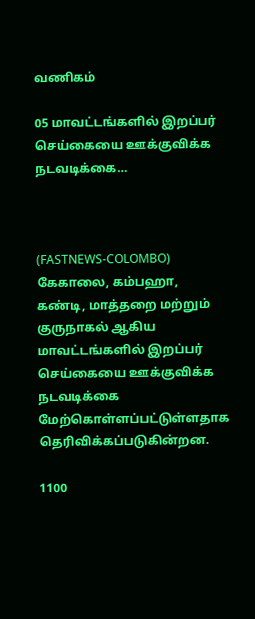வணிகம்

05 மாவட்டங்களில் இறப்பர் செய்கையை ஊக்குவிக்க நடவடிக்கை…



(FASTNEWS-COLOMBO) கேகாலை, கம்பஹா, கண்டி, மாத்தறை மற்றும் குருநாகல் ஆகிய மாவட்டங்களில் இறப்பர் செய்கையை ஊக்குவிக்க நடவடிக்கை மேற்கொள்ளப்பட்டுள்ளதாக தெரிவிக்கப்படுகின்றன.

1100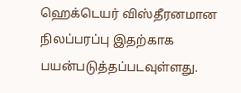ஹெக்டெயர் விஸ்தீரனமான நிலப்பரப்பு இதற்காக பயன்படுத்தப்படவுள்ளது.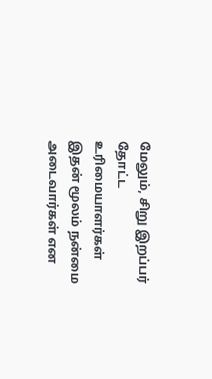மேலும், சிறு இறப்பர் தோட்ட உரிமையாளர்கள் இதன் மூலம் நன்மை அடைவார்கள் என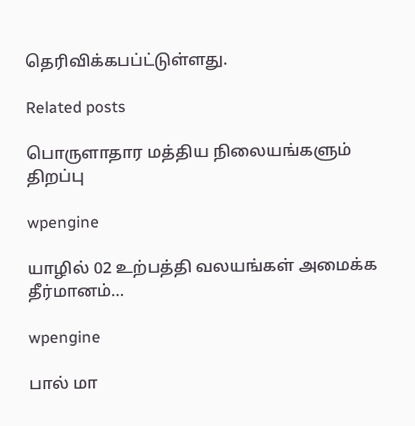தெரிவிக்கபப்ட்டுள்ளது.

Related posts

பொருளாதார மத்திய நிலையங்களும் திறப்பு

wpengine

யாழில் 02 உற்பத்தி வலயங்கள் அமைக்க தீர்மானம்…

wpengine

பால் மா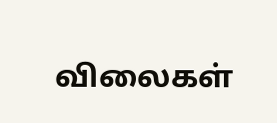விலைகள்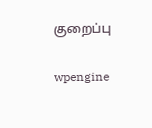குறைப்பு

wpengine